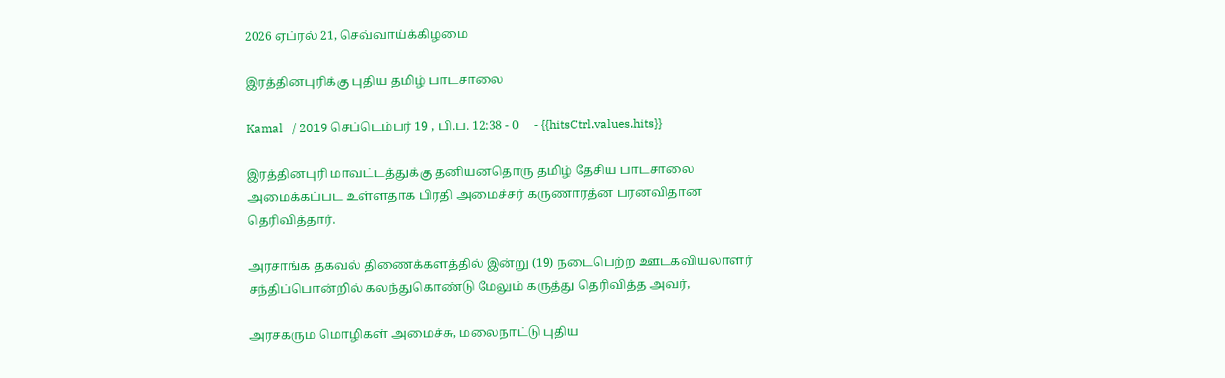2026 ஏப்ரல் 21, செவ்வாய்க்கிழமை

இரத்தினபுரிக்கு புதிய தமிழ் பாடசாலை

Kamal   / 2019 செப்டெம்பர் 19 , பி.ப. 12:38 - 0     - {{hitsCtrl.values.hits}}

இரத்தினபுரி மாவட்டத்துக்கு தனியனதொரு தமிழ் தேசிய பாடசாலை அமைக்கப்பட உள்ளதாக பிரதி அமைச்சர் கருணாரத்ன பரனவிதான தெரிவித்தார்.

அரசாங்க தகவல் திணைக்களத்தில் இன்று (19) நடைபெற்ற ஊடகவியலாளர் சந்திப்பொன்றில் கலந்துகொண்டு மேலும் கருத்து தெரிவித்த அவர்,

அரசகரும மொழிகள் அமைச்சு, மலைநாட்டு புதிய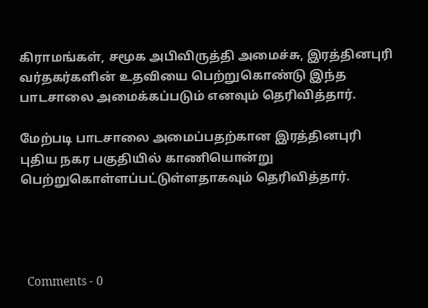கிராமங்கள், சமூக அபிவிருத்தி அமைச்சு, இரத்தினபுரி வர்தகர்களின் உதவியை பெற்றுகொண்டு இந்த பாடசாலை அமைக்கப்படும் எனவும் தெரிவித்தார்.

மேற்படி பாடசாலை அமைப்பதற்கான இரத்தினபுரி புதிய நகர பகுதியில் காணியொன்று பெற்றுகொள்ளப்பட்டுள்ளதாகவும் தெரிவித்தார்.




  Comments - 0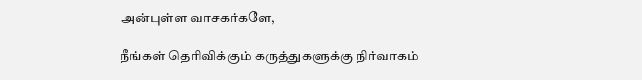அன்புள்ள வாசகர்களே,

நீங்கள் தெரிவிக்கும் கருத்துகளுக்கு நிர்வாகம்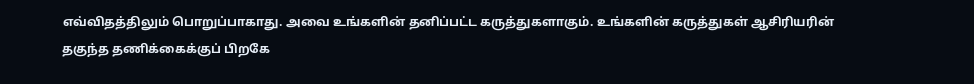எவ்விதத்திலும் பொறுப்பாகாது. அவை உங்களின் தனிப்பட்ட கருத்துகளாகும். உங்களின் கருத்துகள் ஆசிரியரின் தகுந்த தணிக்கைக்குப் பிறகே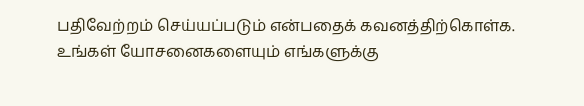பதிவேற்றம் செய்யப்படும் என்பதைக் கவனத்திற்கொள்க. உங்கள் யோசனைகளையும் எங்களுக்கு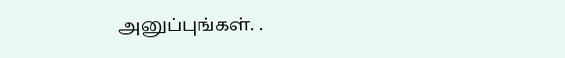அனுப்புங்கள். .